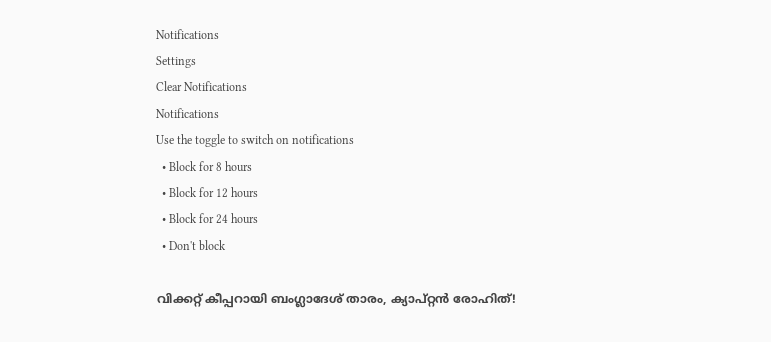Notifications
Settings
Clear Notifications
Notifications
Use the toggle to switch on notifications
  • Block for 8 hours
  • Block for 12 hours
  • Block for 24 hours
  • Don't block

വിക്കറ്റ് കീപ്പറായി ബംഗ്ലാദേശ് താരം, ക്യാപ്റ്റന്‍ രോഹിത്!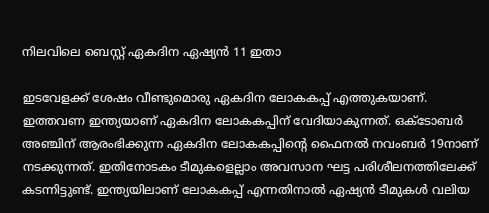നിലവിലെ ബെസ്റ്റ് ഏകദിന ഏഷ്യന്‍ 11 ഇതാ

ഇടവേളക്ക് ശേഷം വീണ്ടുമൊരു ഏകദിന ലോകകപ്പ് എത്തുകയാണ്. ഇത്തവണ ഇന്ത്യയാണ് ഏകദിന ലോകകപ്പിന് വേദിയാകുന്നത്. ഒക്ടോബര്‍ അഞ്ചിന് ആരംഭിക്കുന്ന ഏകദിന ലോകകപ്പിന്റെ ഫൈനല്‍ നവംബര്‍ 19നാണ് നടക്കുന്നത്. ഇതിനോടകം ടീമുകളെല്ലാം അവസാന ഘട്ട പരിശീലനത്തിലേക്ക് കടന്നിട്ടുണ്ട്. ഇന്ത്യയിലാണ് ലോകകപ്പ് എന്നതിനാല്‍ ഏഷ്യന്‍ ടീമുകള്‍ വലിയ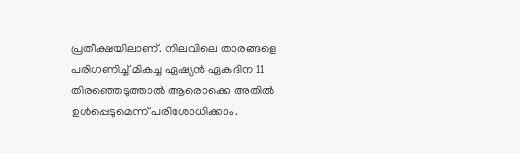പ്രതീക്ഷയിലാണ്. നിലവിലെ താരങ്ങളെ പരിഗണിച്ച് മികച്ച ഏഷ്യന്‍ ഏകദിന 11 തിരഞ്ഞെടുത്താല്‍ ആരൊക്കെ അതില്‍ ഉള്‍പ്പെടുമെന്ന് പരിശോധിക്കാം.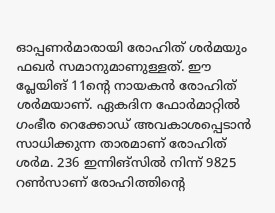ഓപ്പണര്‍മാരായി രോഹിത് ശര്‍മയും ഫഖര്‍ സമാനുമാണുള്ളത്. ഈ പ്ലേയിങ് 11ന്റെ നായകന്‍ രോഹിത് ശര്‍മയാണ്. ഏകദിന ഫോര്‍മാറ്റില്‍ ഗംഭീര റെക്കോഡ് അവകാശപ്പെടാന്‍ സാധിക്കുന്ന താരമാണ് രോഹിത് ശര്‍മ. 236 ഇന്നിങ്‌സില്‍ നിന്ന് 9825 റണ്‍സാണ് രോഹിത്തിന്റെ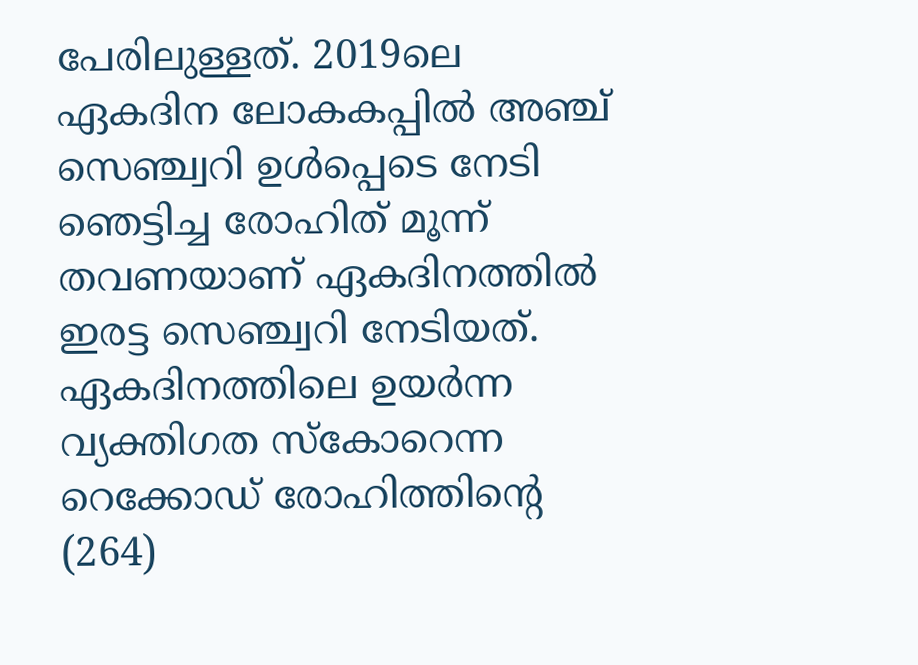പേരിലുള്ളത്. 2019ലെ ഏകദിന ലോകകപ്പില്‍ അഞ്ച് സെഞ്ച്വറി ഉള്‍പ്പെടെ നേടി ഞെട്ടിച്ച രോഹിത് മൂന്ന് തവണയാണ് ഏകദിനത്തില്‍ ഇരട്ട സെഞ്ച്വറി നേടിയത്. ഏകദിനത്തിലെ ഉയര്‍ന്ന വ്യക്തിഗത സ്‌കോറെന്ന റെക്കോഡ് രോഹിത്തിന്റെ (264)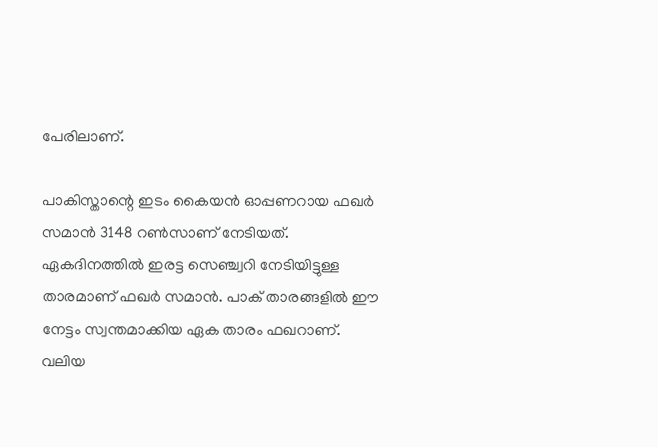പേരിലാണ്.

പാകിസ്താന്റെ ഇടം കൈയന്‍ ഓപ്പണറായ ഫഖര്‍ സമാന്‍ 3148 റണ്‍സാണ് നേടിയത്. ഏകദിനത്തില്‍ ഇരട്ട സെഞ്ച്വറി നേടിയിട്ടുള്ള താരമാണ് ഫഖര്‍ സമാന്‍. പാക് താരങ്ങളില്‍ ഈ നേട്ടം സ്വന്തമാക്കിയ ഏക താരം ഫഖറാണ്. വലിയ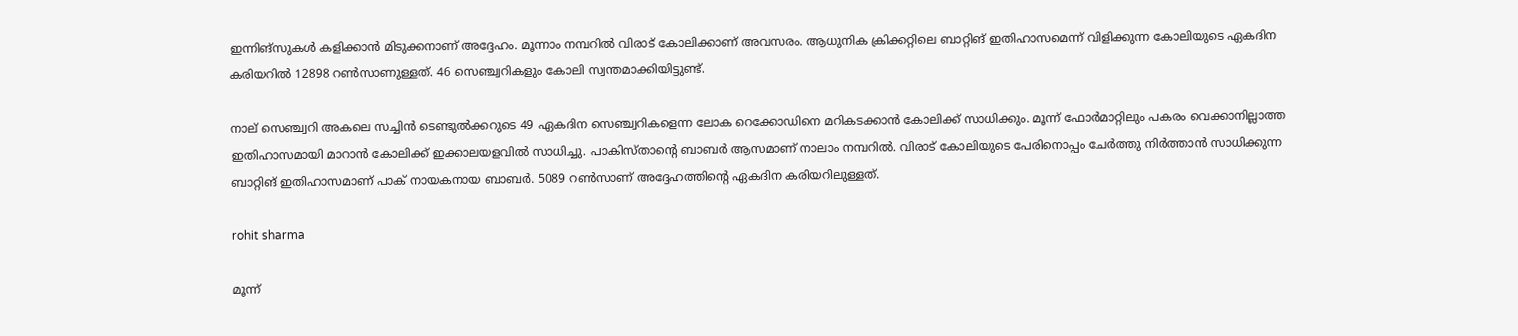ഇന്നിങ്‌സുകള്‍ കളിക്കാന്‍ മിടുക്കനാണ് അദ്ദേഹം. മൂന്നാം നമ്പറില്‍ വിരാട് കോലിക്കാണ് അവസരം. ആധുനിക ക്രിക്കറ്റിലെ ബാറ്റിങ് ഇതിഹാസമെന്ന് വിളിക്കുന്ന കോലിയുടെ ഏകദിന കരിയറില്‍ 12898 റണ്‍സാണുള്ളത്. 46 സെഞ്ച്വറികളും കോലി സ്വന്തമാക്കിയിട്ടുണ്ട്.

നാല് സെഞ്ച്വറി അകലെ സച്ചിന്‍ ടെണ്ടുല്‍ക്കറുടെ 49 ഏകദിന സെഞ്ച്വറികളെന്ന ലോക റെക്കോഡിനെ മറികടക്കാന്‍ കോലിക്ക് സാധിക്കും. മൂന്ന് ഫോര്‍മാറ്റിലും പകരം വെക്കാനില്ലാത്ത ഇതിഹാസമായി മാറാന്‍ കോലിക്ക് ഇക്കാലയളവില്‍ സാധിച്ചു. പാകിസ്താന്റെ ബാബര്‍ ആസമാണ് നാലാം നമ്പറില്‍. വിരാട് കോലിയുടെ പേരിനൊപ്പം ചേര്‍ത്തു നിര്‍ത്താന്‍ സാധിക്കുന്ന ബാറ്റിങ് ഇതിഹാസമാണ് പാക് നായകനായ ബാബര്‍. 5089 റണ്‍സാണ് അദ്ദേഹത്തിന്റെ ഏകദിന കരിയറിലുള്ളത്.

rohit sharma

മൂന്ന്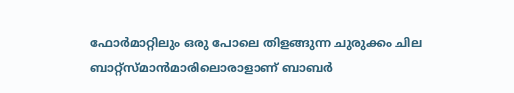ഫോര്‍മാറ്റിലും ഒരു പോലെ തിളങ്ങുന്ന ചുരുക്കം ചില ബാറ്റ്‌സ്മാന്‍മാരിലൊരാളാണ് ബാബര്‍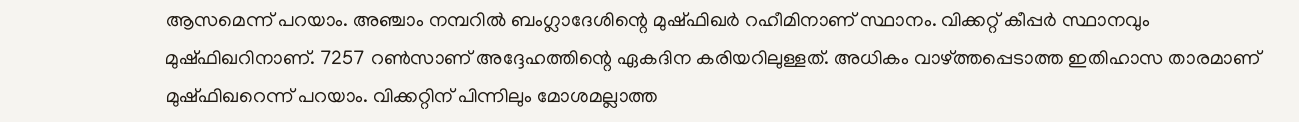ആസമെന്ന് പറയാം. അഞ്ചാം നമ്പറില്‍ ബംഗ്ലാദേശിന്റെ മുഷ്ഫിഖര്‍ റഹീമിനാണ് സ്ഥാനം. വിക്കറ്റ് കീപ്പര്‍ സ്ഥാനവും മുഷ്ഫിഖറിനാണ്. 7257 റണ്‍സാണ് അദ്ദേഹത്തിന്റെ ഏകദിന കരിയറിലുള്ളത്. അധികം വാഴ്ത്തപ്പെടാത്ത ഇതിഹാസ താരമാണ് മുഷ്ഫിഖറെന്ന് പറയാം. വിക്കറ്റിന് പിന്നിലും മോശമല്ലാത്ത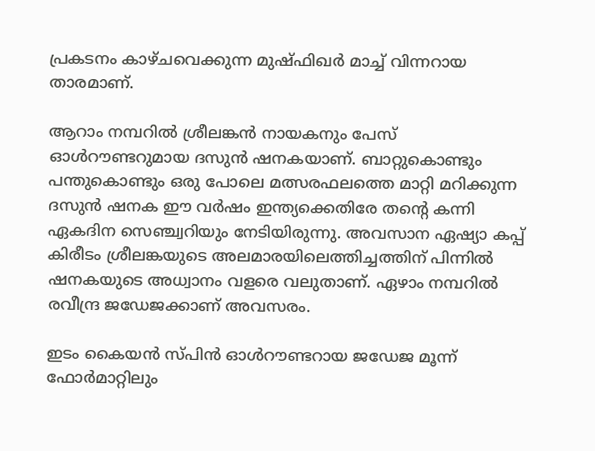പ്രകടനം കാഴ്ചവെക്കുന്ന മുഷ്ഫിഖര്‍ മാച്ച് വിന്നറായ താരമാണ്.

ആറാം നമ്പറില്‍ ശ്രീലങ്കന്‍ നായകനും പേസ് ഓള്‍റൗണ്ടറുമായ ദസുന്‍ ഷനകയാണ്. ബാറ്റുകൊണ്ടും പന്തുകൊണ്ടും ഒരു പോലെ മത്സരഫലത്തെ മാറ്റി മറിക്കുന്ന ദസുന്‍ ഷനക ഈ വര്‍ഷം ഇന്ത്യക്കെതിരേ തന്റെ കന്നി ഏകദിന സെഞ്ച്വറിയും നേടിയിരുന്നു. അവസാന ഏഷ്യാ കപ്പ് കിരീടം ശ്രീലങ്കയുടെ അലമാരയിലെത്തിച്ചത്തിന് പിന്നില്‍ ഷനകയുടെ അധ്വാനം വളരെ വലുതാണ്. ഏഴാം നമ്പറില്‍ രവീന്ദ്ര ജഡേജക്കാണ് അവസരം.

ഇടം കൈയന്‍ സ്പിന്‍ ഓള്‍റൗണ്ടറായ ജഡേജ മൂന്ന് ഫോര്‍മാറ്റിലും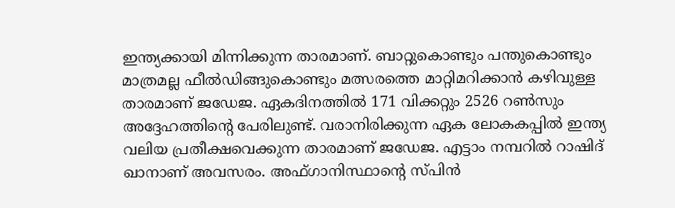ഇന്ത്യക്കായി മിന്നിക്കുന്ന താരമാണ്. ബാറ്റുകൊണ്ടും പന്തുകൊണ്ടും മാത്രമല്ല ഫീല്‍ഡിങ്ങുകൊണ്ടും മത്സരത്തെ മാറ്റിമറിക്കാന്‍ കഴിവുള്ള താരമാണ് ജഡേജ. ഏകദിനത്തില്‍ 171 വിക്കറ്റും 2526 റണ്‍സും അദ്ദേഹത്തിന്റെ പേരിലുണ്ട്. വരാനിരിക്കുന്ന ഏക ലോകകപ്പില്‍ ഇന്ത്യ വലിയ പ്രതീക്ഷവെക്കുന്ന താരമാണ് ജഡേജ. എട്ടാം നമ്പറില്‍ റാഷിദ് ഖാനാണ് അവസരം. അഫ്ഗാനിസ്ഥാന്റെ സ്പിന്‍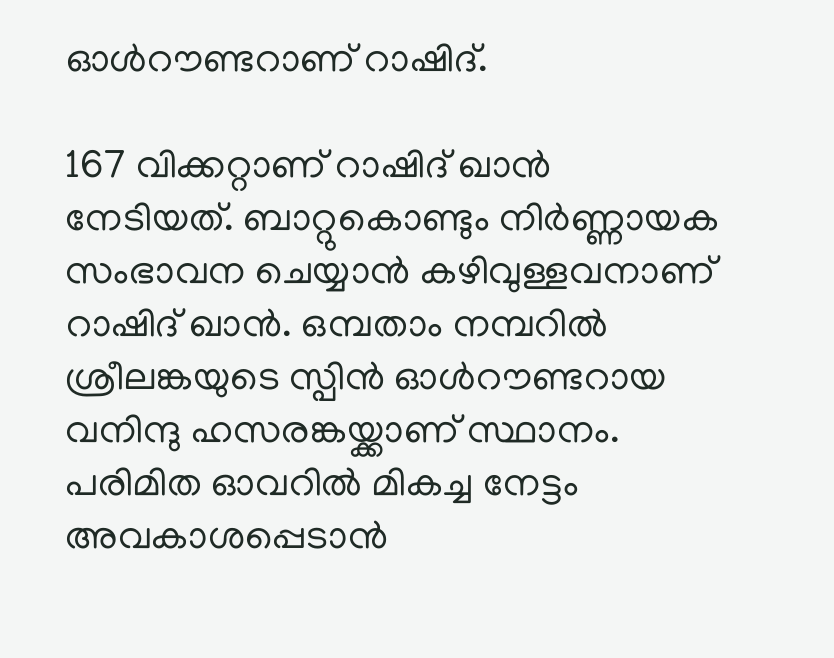ഓള്‍റൗണ്ടറാണ് റാഷിദ്.

167 വിക്കറ്റാണ് റാഷിദ് ഖാന്‍ നേടിയത്. ബാറ്റുകൊണ്ടും നിര്‍ണ്ണായക സംഭാവന ചെയ്യാന്‍ കഴിവുള്ളവനാണ് റാഷിദ് ഖാന്‍. ഒമ്പതാം നമ്പറില്‍ ശ്രീലങ്കയുടെ സ്പിന്‍ ഓള്‍റൗണ്ടറായ വനിന്ദു ഹസരങ്കയ്ക്കാണ് സ്ഥാനം. പരിമിത ഓവറില്‍ മികച്ച നേട്ടം അവകാശപ്പെടാന്‍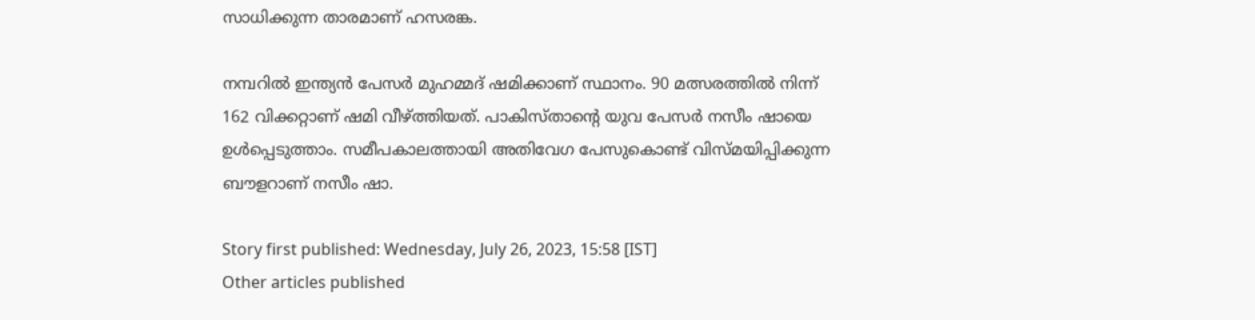സാധിക്കുന്ന താരമാണ് ഹസരങ്ക.

നമ്പറില്‍ ഇന്ത്യന്‍ പേസര്‍ മുഹമ്മദ് ഷമിക്കാണ് സ്ഥാനം. 90 മത്സരത്തില്‍ നിന്ന് 162 വിക്കറ്റാണ് ഷമി വീഴ്ത്തിയത്. പാകിസ്താന്റെ യുവ പേസര്‍ നസീം ഷായെ ഉള്‍പ്പെടുത്താം. സമീപകാലത്തായി അതിവേഗ പേസുകൊണ്ട് വിസ്മയിപ്പിക്കുന്ന ബൗളറാണ് നസീം ഷാ.

Story first published: Wednesday, July 26, 2023, 15:58 [IST]
Other articles published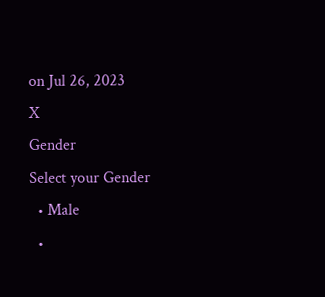on Jul 26, 2023
X
Gender
Select your Gender
  • Male
  •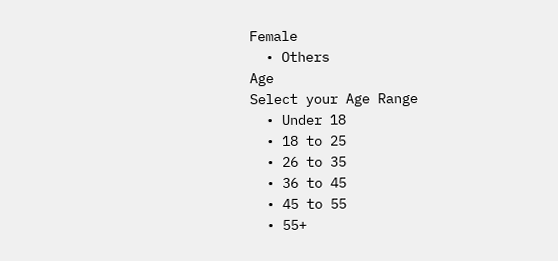Female
  • Others
Age
Select your Age Range
  • Under 18
  • 18 to 25
  • 26 to 35
  • 36 to 45
  • 45 to 55
  • 55+